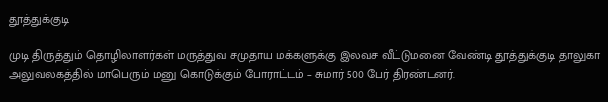தூத்துக்குடி

முடி திருத்தும் தொழிலாளர்கள் மருத்துவ சமுதாய மக்களுக்கு இலவச வீட்டுமனை வேண்டி தூத்துக்குடி தாலுகா அலுவலகத்தில் மாபெரும் மனு கொடுக்கும் போராட்டம் – சுமார் 500 பேர் திரண்டனர்.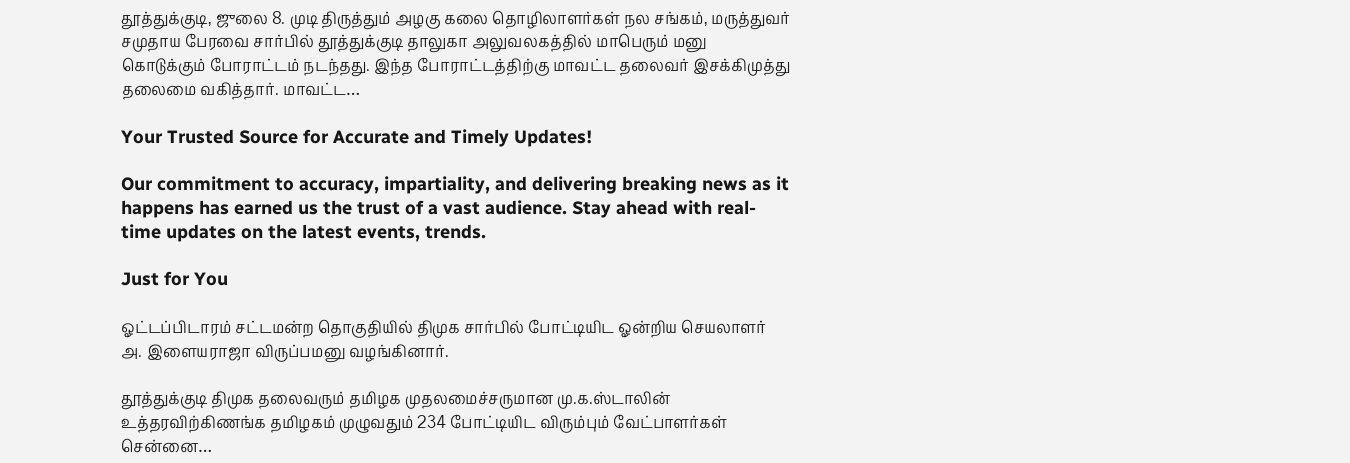தூத்துக்குடி, ஜுலை 8. முடி திருத்தும் அழகு கலை தொழிலாளர்கள் நல சங்கம், மருத்துவர் சமுதாய பேரவை சார்பில் தூத்துக்குடி தாலுகா அலுவலகத்தில் மாபெரும் மனு கொடுக்கும் போராட்டம் நடந்தது. இந்த போராட்டத்திற்கு மாவட்ட தலைவர் இசக்கிமுத்து தலைமை வகித்தார். மாவட்ட…

Your Trusted Source for Accurate and Timely Updates!

Our commitment to accuracy, impartiality, and delivering breaking news as it happens has earned us the trust of a vast audience. Stay ahead with real-time updates on the latest events, trends.

Just for You

ஓட்டப்பிடாரம் சட்டமன்ற தொகுதியில் திமுக சார்பில் போட்டியிட ஓன்றிய செயலாளர் அ. இளையராஜா விருப்பமனு வழங்கினார்.

தூத்துக்குடி திமுக தலைவரும் தமிழக முதலமைச்சருமான மு.க.ஸ்டாலின் உத்தரவிற்கிணங்க தமிழகம் முழுவதும் 234 போட்டியிட விரும்பும் வேட்பாளர்கள் சென்னை…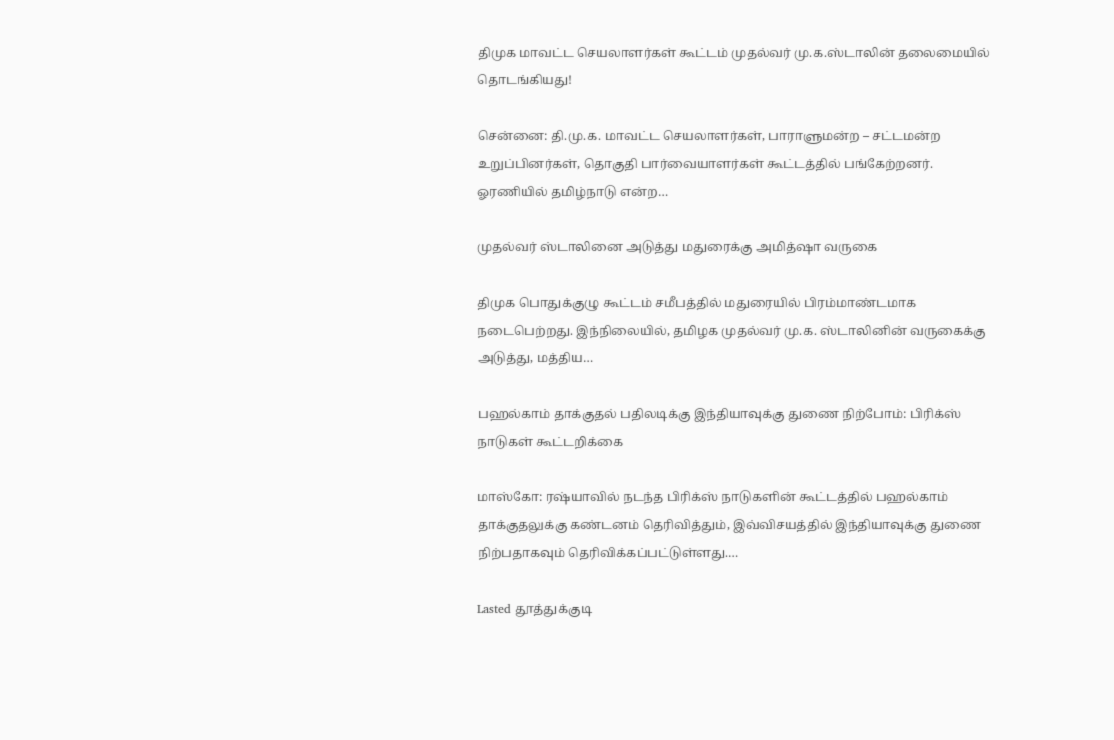திமுக மாவட்ட செயலாளர்கள் கூட்டம் முதல்வர் மு.க.ஸ்டாலின் தலைமையில் தொடங்கியது!

சென்னை: தி.மு.க. மாவட்ட செயலாளர்கள், பாராளுமன்ற – சட்டமன்ற உறுப்பினர்கள், தொகுதி பார்வையாளர்கள் கூட்டத்தில் பங்கேற்றனர். ஓரணியில் தமிழ்நாடு என்ற…

முதல்வர் ஸ்டாலினை அடுத்து மதுரைக்கு அமித்ஷா வருகை

திமுக பொதுக்குழு கூட்டம் சமீபத்தில் மதுரையில் பிரம்மாண்டமாக நடைபெற்றது. இந்நிலையில், தமிழக முதல்வர் மு.க. ஸ்டாலினின் வருகைக்கு அடுத்து, மத்திய…

பஹல்காம் தாக்குதல் பதிலடிக்கு இந்தியாவுக்கு துணை நிற்போம்: பிரிக்ஸ் நாடுகள் கூட்டறிக்கை

மாஸ்கோ: ரஷ்யாவில் நடந்த பிரிக்ஸ் நாடுகளின் கூட்டத்தில் பஹல்காம் தாக்குதலுக்கு கண்டனம் தெரிவித்தும், இவ்விசயத்தில் இந்தியாவுக்கு துணை நிற்பதாகவும் தெரிவிக்கப்பட்டுள்ளது.…

Lasted தூத்துக்குடி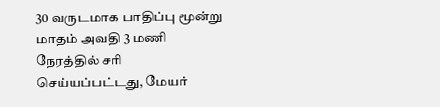30 வருடமாக பாதிப்பு மூன்று மாதம் அவதி 3 மணி நேரத்தில் சரி செய்யப்பட்டது, மேயர்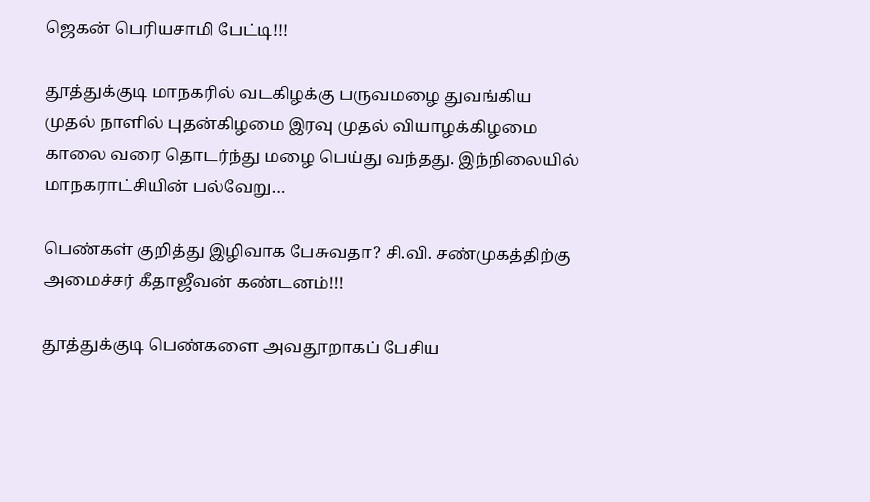ஜெகன் பெரியசாமி பேட்டி!!!

தூத்துக்குடி மாநகரில் வடகிழக்கு பருவமழை துவங்கிய முதல் நாளில் புதன்கிழமை இரவு முதல் வியாழக்கிழமை காலை வரை தொடர்ந்து மழை பெய்து வந்தது. இந்நிலையில் மாநகராட்சியின் பல்வேறு…

பெண்கள் குறித்து இழிவாக பேசுவதா? சி.வி. சண்முகத்திற்கு அமைச்சர் கீதாஜீவன் கண்டனம்!!!

தூத்துக்குடி பெண்களை அவதூறாகப் பேசிய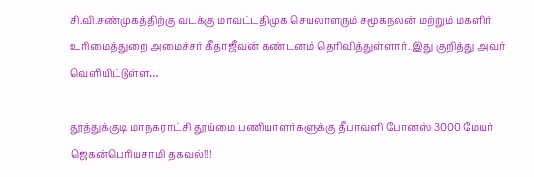சி.வி.சண்முகத்திற்கு வடக்கு மாவட்டதிமுக செயலாளரும் சமூகநலன் மற்றும் மகளிர் உாிமைத்துறை அமைச்சர் கீதாஜீவன் கண்டனம் தெரிவித்துள்ளார். இது குறித்து அவர் வெளியிட்டுள்ள…

தூத்துக்குடி மாநகராட்சி தூய்மை பணியாளர்களுக்கு தீபாவளி போனஸ் 3000 மேயர் ஜெகன்பொியசாமி தகவல்!!!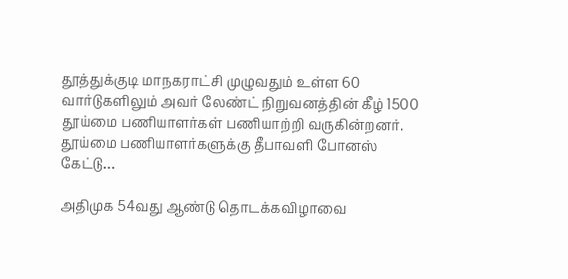தூத்துக்குடி மாநகராட்சி முழுவதும் உள்ள 60 வார்டுகளிலும் அவர் லேண்ட் நிறுவனத்தின் கீழ் 1500 தூய்மை பணியாளர்கள் பணியாற்றி வருகின்றனர். தூய்மை பணியாளர்களுக்கு தீபாவளி போனஸ் கேட்டு…

அதிமுக 54வது ஆண்டு தொடக்கவிழாவை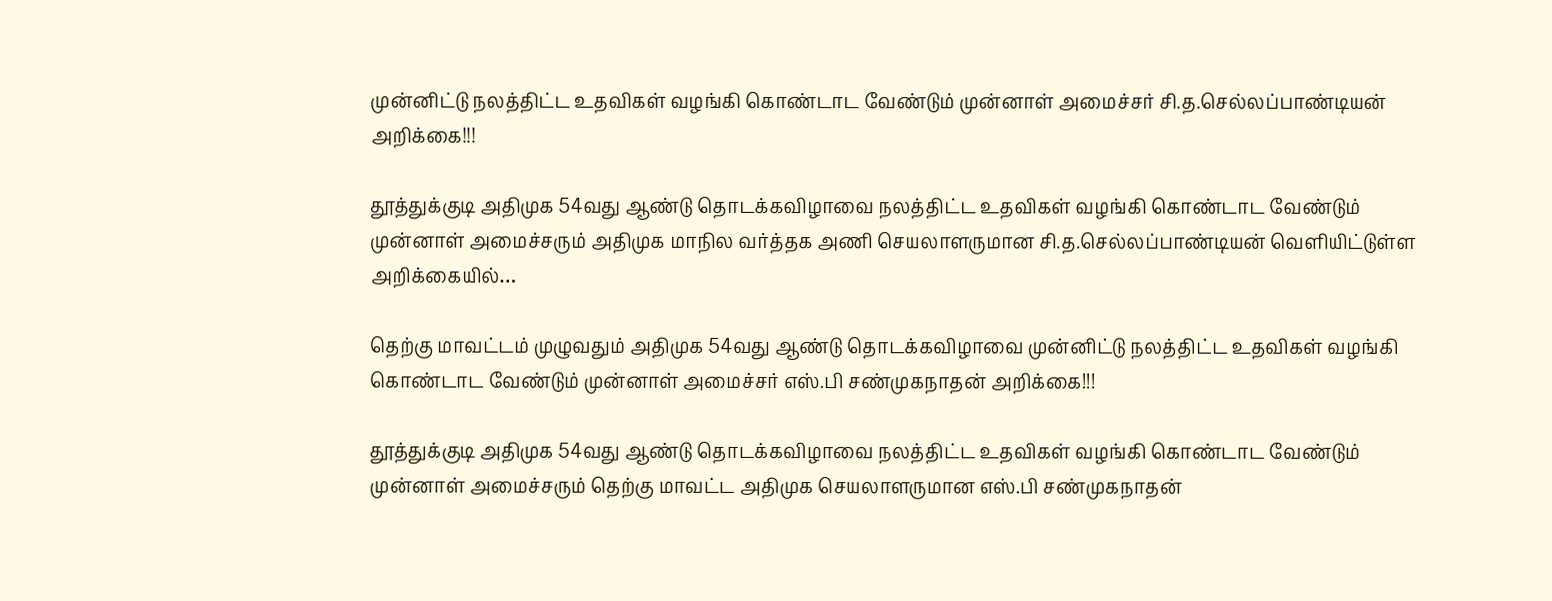முன்னிட்டு நலத்திட்ட உதவிகள் வழங்கி கொண்டாட வேண்டும் முன்னாள் அமைச்சர் சி.த.செல்லப்பாண்டியன் அறிக்கை!!!

தூத்துக்குடி அதிமுக 54வது ஆண்டு தொடக்கவிழாவை நலத்திட்ட உதவிகள் வழங்கி கொண்டாட வேண்டும் முன்னாள் அமைச்சரும் அதிமுக மாநில வர்த்தக அணி செயலாளருமான சி.த.செல்லப்பாண்டியன் வெளியிட்டுள்ள அறிக்கையில்…

தெற்கு மாவட்டம் முழுவதும் அதிமுக 54வது ஆண்டு தொடக்கவிழாவை முன்னிட்டு நலத்திட்ட உதவிகள் வழங்கி கொண்டாட வேண்டும் முன்னாள் அமைச்சர் எஸ்.பி சண்முகநாதன் அறிக்கை!!!

தூத்துக்குடி அதிமுக 54வது ஆண்டு தொடக்கவிழாவை நலத்திட்ட உதவிகள் வழங்கி கொண்டாட வேண்டும் முன்னாள் அமைச்சரும் தெற்கு மாவட்ட அதிமுக செயலாளருமான எஸ்.பி சண்முகநாதன்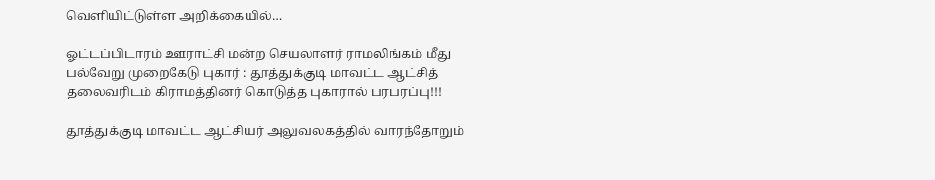வெளியிட்டுள்ள அறிக்கையில்…

ஓட்டப்பிடாரம் ஊராட்சி மன்ற செயலாளர் ராமலிங்கம் மீது பல்வேறு முறைகேடு புகார் : தூத்துக்குடி மாவட்ட ஆட்சித் தலைவரிடம் கிராமத்தினர் கொடுத்த புகாரால் பரபரப்பு!!!

தூத்துக்குடி மாவட்ட ஆட்சியர் அலுவலகத்தில் வாரந்தோறும்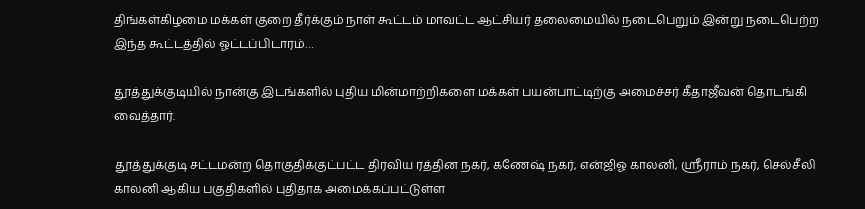திங்கள்கிழமை மக்கள் குறை தீர்க்கும் நாள் கூட்டம் மாவட்ட ஆட்சியர் தலைமையில் நடைபெறும் இன்று நடைபெற்ற இந்த கூட்டத்தில் ஓட்டப்பிடாரம்…

தூத்துக்குடியில் நான்கு இடங்களில் புதிய மின்மாற்றிகளை மக்கள் பயன்பாட்டிற்கு அமைச்சர் கீதாஜீவன் தொடங்கி வைத்தார்.

தூத்துக்குடி சட்டமன்ற தொகுதிக்குட்பட்ட திரவிய ரத்தின நகர், கணேஷ் நகர், என்ஜிஓ காலனி, ஸ்ரீராம் நகர், செல்சீலி காலனி ஆகிய பகுதிகளில் புதிதாக அமைக்கப்பட்டுள்ள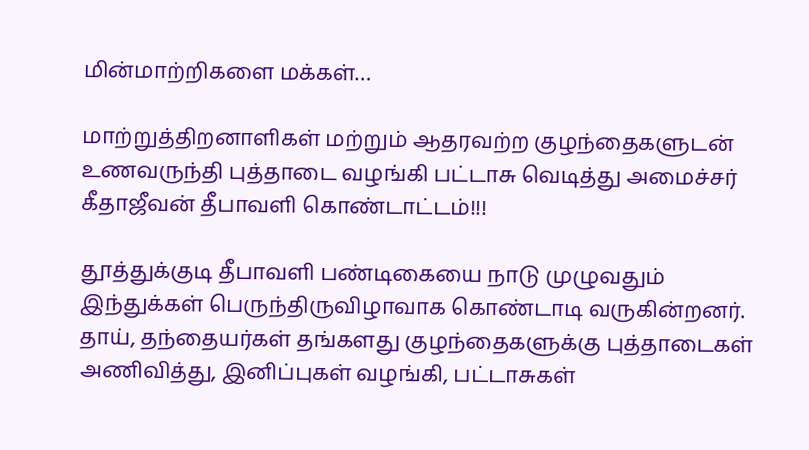மின்மாற்றிகளை மக்கள்…

மாற்றுத்திறனாளிகள் மற்றும் ஆதரவற்ற குழந்தைகளுடன் உணவருந்தி புத்தாடை வழங்கி பட்டாசு வெடித்து அமைச்சர் கீதாஜீவன் தீபாவளி கொண்டாட்டம்!!!

தூத்துக்குடி தீபாவளி பண்டிகையை நாடு முழுவதும் இந்துக்கள் பெருந்திருவிழாவாக கொண்டாடி வருகின்றனர். தாய், தந்தையர்கள் தங்களது குழந்தைகளுக்கு புத்தாடைகள் அணிவித்து, இனிப்புகள் வழங்கி, பட்டாசுகள்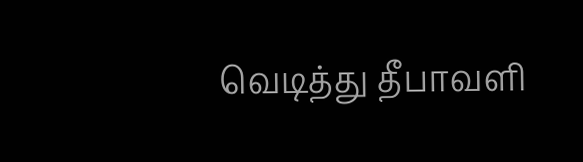வெடித்து தீபாவளி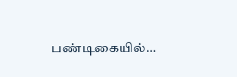பண்டிகையில்…